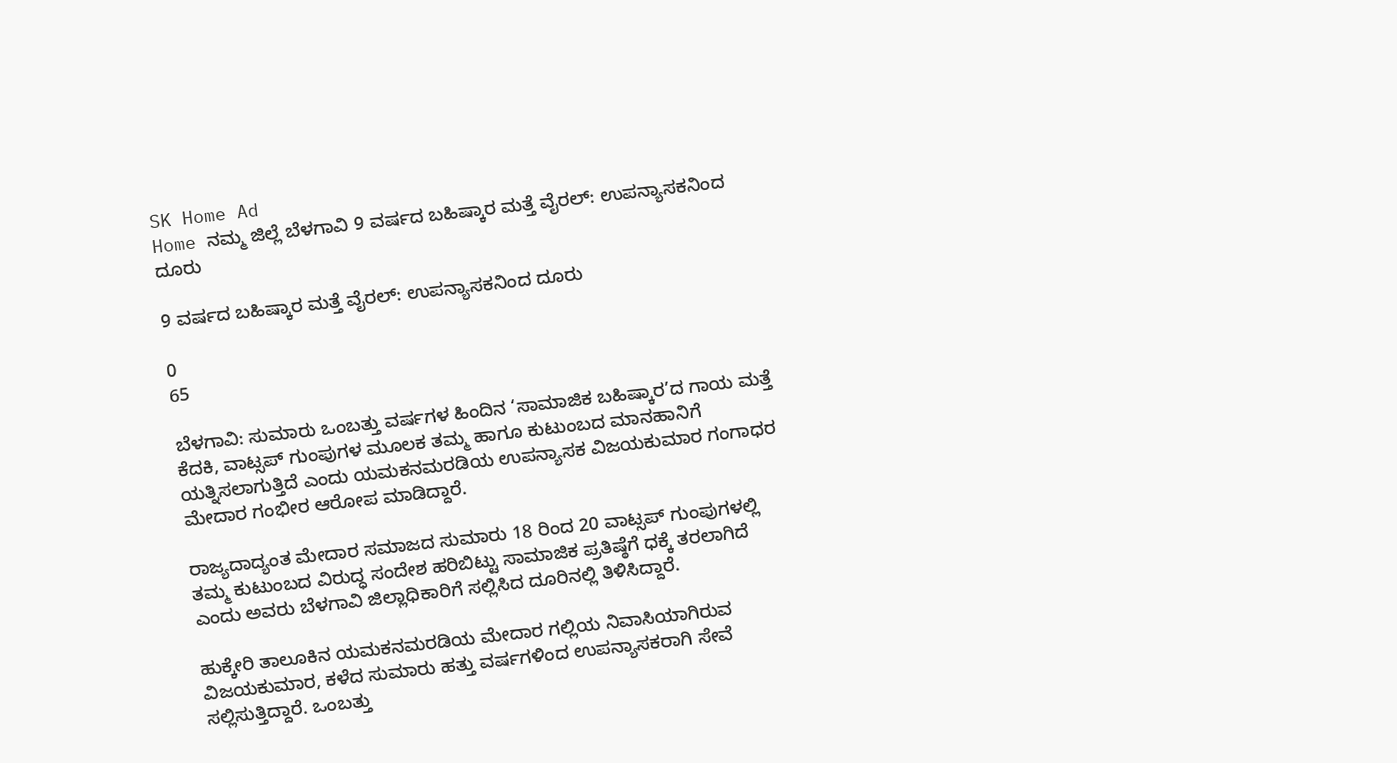SK Home Ad
Home ನಮ್ಮ ಜಿಲ್ಲೆ ಬೆಳಗಾವಿ 9 ವರ್ಷದ ಬಹಿಷ್ಕಾರ ಮತ್ತೆ ವೈರಲ್: ಉಪನ್ಯಾಸಕನಿಂದ ದೂರು

9 ವರ್ಷದ ಬಹಿಷ್ಕಾರ ಮತ್ತೆ ವೈರಲ್: ಉಪನ್ಯಾಸಕನಿಂದ ದೂರು

0
65

ಬೆಳಗಾವಿ: ಸುಮಾರು ಒಂಬತ್ತು ವರ್ಷಗಳ ಹಿಂದಿನ ‘ಸಾಮಾಜಿಕ ಬಹಿಷ್ಕಾರ’ದ ಗಾಯ ಮತ್ತೆ ಕೆದಕಿ, ವಾಟ್ಸಪ್‌ ಗುಂಪುಗಳ ಮೂಲಕ ತಮ್ಮ ಹಾಗೂ ಕುಟುಂಬದ ಮಾನಹಾನಿಗೆ ಯತ್ನಿಸಲಾಗುತ್ತಿದೆ ಎಂದು ಯಮಕನಮರಡಿಯ ಉಪನ್ಯಾಸಕ ವಿಜಯಕುಮಾರ ಗಂಗಾಧರ ಮೇದಾರ ಗಂಭೀರ ಆರೋಪ ಮಾಡಿದ್ದಾರೆ.

ರಾಜ್ಯದಾದ್ಯಂತ ಮೇದಾರ ಸಮಾಜದ ಸುಮಾರು 18 ರಿಂದ 20 ವಾಟ್ಸಪ್ ಗುಂಪುಗಳಲ್ಲಿ ತಮ್ಮ ಕುಟುಂಬದ ವಿರುದ್ಧ ಸಂದೇಶ ಹರಿಬಿಟ್ಟು ಸಾಮಾಜಿಕ ಪ್ರತಿಷ್ಠೆಗೆ ಧಕ್ಕೆ ತರಲಾಗಿದೆ ಎಂದು ಅವರು ಬೆಳಗಾವಿ ಜಿಲ್ಲಾಧಿಕಾರಿಗೆ ಸಲ್ಲಿಸಿದ ದೂರಿನಲ್ಲಿ ತಿಳಿಸಿದ್ದಾರೆ.

ಹುಕ್ಕೇರಿ ತಾಲೂಕಿನ ಯಮಕನಮರಡಿಯ ಮೇದಾರ ಗಲ್ಲಿಯ ನಿವಾಸಿಯಾಗಿರುವ ವಿಜಯಕುಮಾರ, ಕಳೆದ ಸುಮಾರು ಹತ್ತು ವರ್ಷಗಳಿಂದ ಉಪನ್ಯಾಸಕರಾಗಿ ಸೇವೆ ಸಲ್ಲಿಸುತ್ತಿದ್ದಾರೆ. ಒಂಬತ್ತು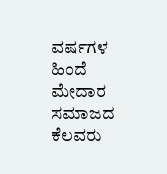ವರ್ಷಗಳ ಹಿಂದೆ ಮೇದಾರ ಸಮಾಜದ ಕೆಲವರು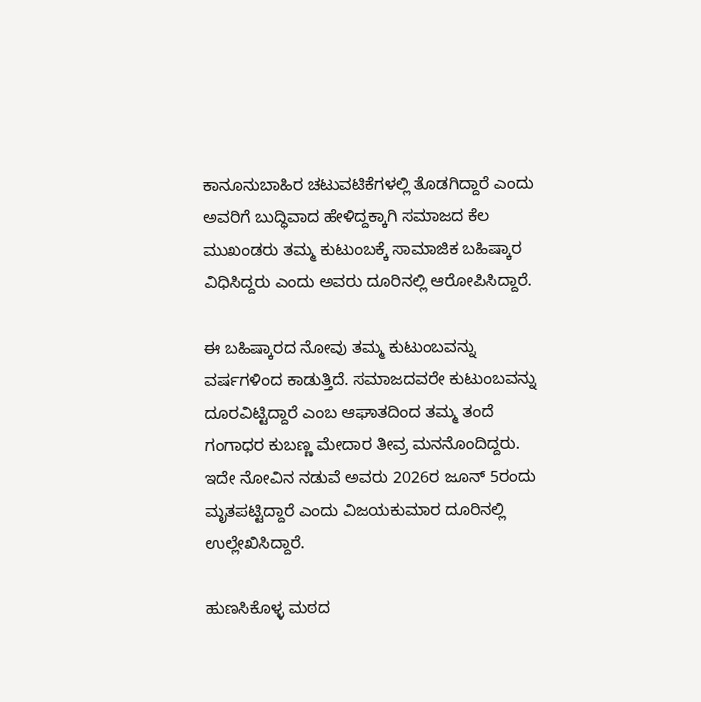ಕಾನೂನುಬಾಹಿರ ಚಟುವಟಿಕೆಗಳಲ್ಲಿ ತೊಡಗಿದ್ದಾರೆ ಎಂದು ಅವರಿಗೆ ಬುದ್ಧಿವಾದ ಹೇಳಿದ್ದಕ್ಕಾಗಿ ಸಮಾಜದ ಕೆಲ ಮುಖಂಡರು ತಮ್ಮ ಕುಟುಂಬಕ್ಕೆ ಸಾಮಾಜಿಕ ಬಹಿಷ್ಕಾರ ವಿಧಿಸಿದ್ದರು ಎಂದು ಅವರು ದೂರಿನಲ್ಲಿ ಆರೋಪಿಸಿದ್ದಾರೆ.

ಈ ಬಹಿಷ್ಕಾರದ ನೋವು ತಮ್ಮ ಕುಟುಂಬವನ್ನು ವರ್ಷಗಳಿಂದ ಕಾಡುತ್ತಿದೆ. ಸಮಾಜದವರೇ ಕುಟುಂಬವನ್ನು ದೂರವಿಟ್ಟಿದ್ದಾರೆ ಎಂಬ ಆಘಾತದಿಂದ ತಮ್ಮ ತಂದೆ ಗಂಗಾಧರ ಕುಬಣ್ಣ ಮೇದಾರ ತೀವ್ರ ಮನನೊಂದಿದ್ದರು. ಇದೇ ನೋವಿನ ನಡುವೆ ಅವರು 2026ರ ಜೂನ್ 5ರಂದು ಮೃತಪಟ್ಟಿದ್ದಾರೆ ಎಂದು ವಿಜಯಕುಮಾರ ದೂರಿನಲ್ಲಿ ಉಲ್ಲೇಖಿಸಿದ್ದಾರೆ.

ಹುಣಸಿಕೊಳ್ಳ ಮಠದ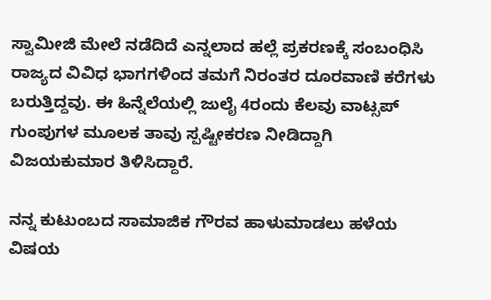ಸ್ವಾಮೀಜಿ ಮೇಲೆ ನಡೆದಿದೆ ಎನ್ನಲಾದ ಹಲ್ಲೆ ಪ್ರಕರಣಕ್ಕೆ ಸಂಬಂಧಿಸಿ ರಾಜ್ಯದ ವಿವಿಧ ಭಾಗಗಳಿಂದ ತಮಗೆ ನಿರಂತರ ದೂರವಾಣಿ ಕರೆಗಳು ಬರುತ್ತಿದ್ದವು. ಈ ಹಿನ್ನೆಲೆಯಲ್ಲಿ ಜುಲೈ 4ರಂದು ಕೆಲವು ವಾಟ್ಸಪ್ ಗುಂಪುಗಳ ಮೂಲಕ ತಾವು ಸ್ಪಷ್ಟೀಕರಣ ನೀಡಿದ್ದಾಗಿ ವಿಜಯಕುಮಾರ ತಿಳಿಸಿದ್ದಾರೆ.

ನನ್ನ ಕುಟುಂಬದ ಸಾಮಾಜಿಕ ಗೌರವ ಹಾಳುಮಾಡಲು ಹಳೆಯ ವಿಷಯ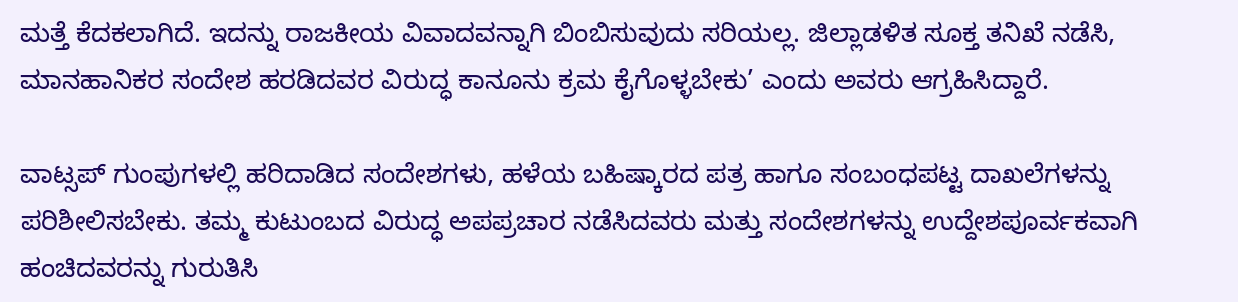ಮತ್ತೆ ಕೆದಕಲಾಗಿದೆ. ಇದನ್ನು ರಾಜಕೀಯ ವಿವಾದವನ್ನಾಗಿ ಬಿಂಬಿಸುವುದು ಸರಿಯಲ್ಲ. ಜಿಲ್ಲಾಡಳಿತ ಸೂಕ್ತ ತನಿಖೆ ನಡೆಸಿ, ಮಾನಹಾನಿಕರ ಸಂದೇಶ ಹರಡಿದವರ ವಿರುದ್ಧ ಕಾನೂನು ಕ್ರಮ ಕೈಗೊಳ್ಳಬೇಕು’ ಎಂದು ಅವರು ಆಗ್ರಹಿಸಿದ್ದಾರೆ.

ವಾಟ್ಸಪ್ ಗುಂಪುಗಳಲ್ಲಿ ಹರಿದಾಡಿದ ಸಂದೇಶಗಳು, ಹಳೆಯ ಬಹಿಷ್ಕಾರದ ಪತ್ರ ಹಾಗೂ ಸಂಬಂಧಪಟ್ಟ ದಾಖಲೆಗಳನ್ನು ಪರಿಶೀಲಿಸಬೇಕು. ತಮ್ಮ ಕುಟುಂಬದ ವಿರುದ್ಧ ಅಪಪ್ರಚಾರ ನಡೆಸಿದವರು ಮತ್ತು ಸಂದೇಶಗಳನ್ನು ಉದ್ದೇಶಪೂರ್ವಕವಾಗಿ ಹಂಚಿದವರನ್ನು ಗುರುತಿಸಿ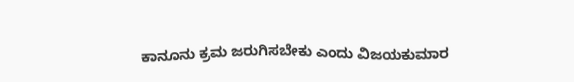ಕಾನೂನು ಕ್ರಮ ಜರುಗಿಸಬೇಕು ಎಂದು ವಿಜಯಕುಮಾರ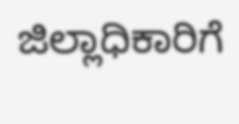ಜಿಲ್ಲಾಧಿಕಾರಿಗೆ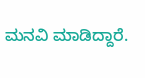ಮನವಿ ಮಾಡಿದ್ದಾರೆ.